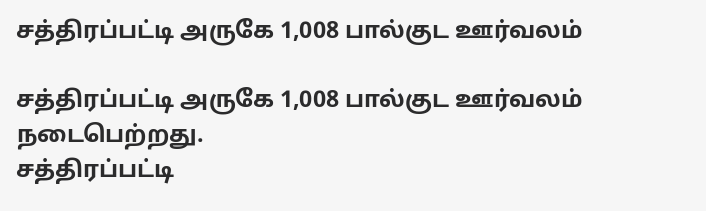சத்திரப்பட்டி அருகே 1,008 பால்குட ஊர்வலம்

சத்திரப்பட்டி அருகே 1,008 பால்குட ஊர்வலம் நடைபெற்றது.
சத்திரப்பட்டி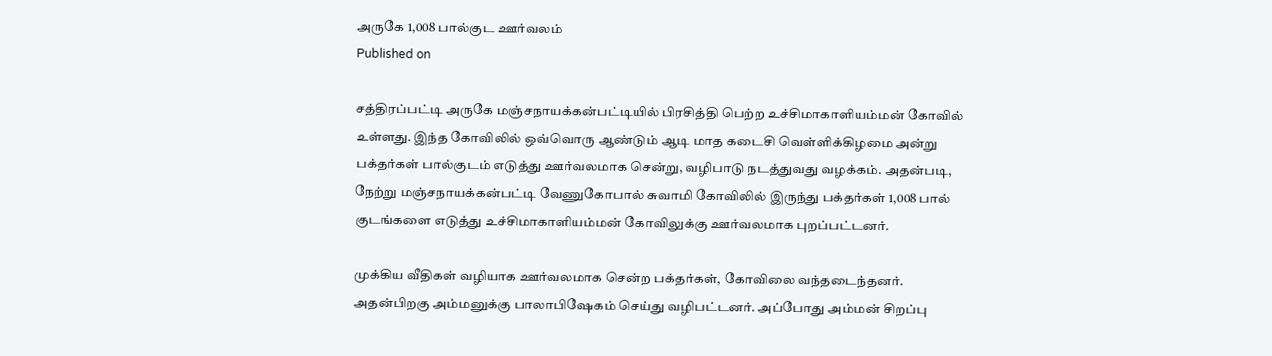அருகே 1,008 பால்குட ஊர்வலம்
Published on

சத்திரப்பட்டி அருகே மஞ்சநாயக்கன்பட்டியில் பிரசித்தி பெற்ற உச்சிமாகாளியம்மன் கோவில் உள்ளது. இந்த கோவிலில் ஒவ்வொரு ஆண்டும் ஆடி மாத கடைசி வெள்ளிக்கிழமை அன்று பக்தர்கள் பால்குடம் எடுத்து ஊர்வலமாக சென்று, வழிபாடு நடத்துவது வழக்கம். அதன்படி, நேற்று மஞ்சநாயக்கன்பட்டி வேணுகோபால் சுவாமி கோவிலில் இருந்து பக்தர்கள் 1,008 பால் குடங்களை எடுத்து உச்சிமாகாளியம்மன் கோவிலுக்கு ஊர்வலமாக புறப்பட்டனர்.

முக்கிய வீதிகள் வழியாக ஊர்வலமாக சென்ற பக்தர்கள், கோவிலை வந்தடைந்தனர். அதன்பிறகு அம்மனுக்கு பாலாபிஷேகம் செய்து வழிபட்டனர். அப்போது அம்மன் சிறப்பு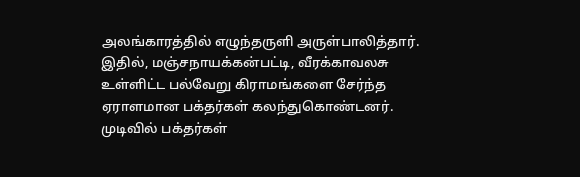அலங்காரத்தில் எழுந்தருளி அருள்பாலித்தார். இதில், மஞ்சநாயக்கன்பட்டி, வீரக்காவலசு உள்ளிட்ட பல்வேறு கிராமங்களை சேர்ந்த ஏராளமான பக்தர்கள் கலந்துகொண்டனர். முடிவில் பக்தர்கள்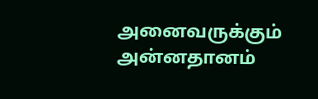அனைவருக்கும் அன்னதானம்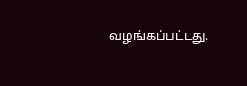வழங்கப்பட்டது.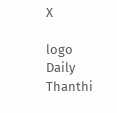X

logo
Daily Thanthi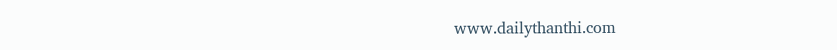www.dailythanthi.com